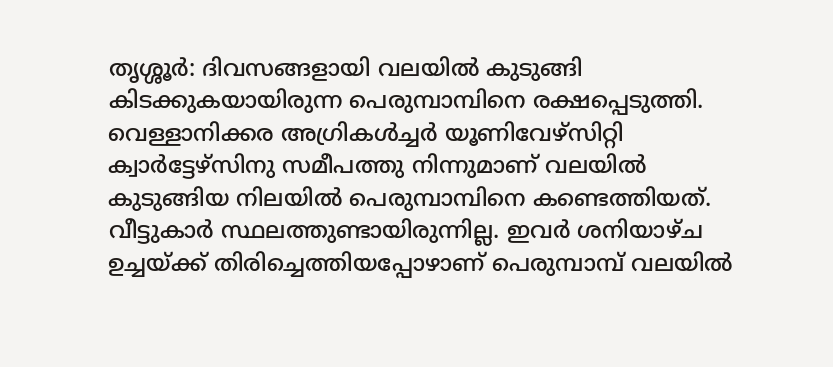തൃശ്ശൂർ: ദിവസങ്ങളായി വലയിൽ കുടുങ്ങി കിടക്കുകയായിരുന്ന പെരുമ്പാമ്പിനെ രക്ഷപ്പെടുത്തി. വെള്ളാനിക്കര അഗ്രികൾച്ചർ യൂണിവേഴ്സിറ്റി ക്വാർട്ടേഴ്സിനു സമീപത്തു നിന്നുമാണ് വലയിൽ കുടുങ്ങിയ നിലയിൽ പെരുമ്പാമ്പിനെ കണ്ടെത്തിയത്. വീട്ടുകാർ സ്ഥലത്തുണ്ടായിരുന്നില്ല. ഇവർ ശനിയാഴ്ച ഉച്ചയ്ക്ക് തിരിച്ചെത്തിയപ്പോഴാണ് പെരുമ്പാമ്പ് വലയിൽ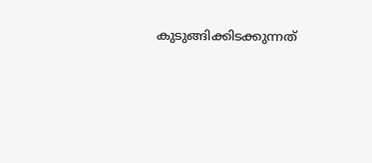കുടുങ്ങിക്കിടക്കുന്നത്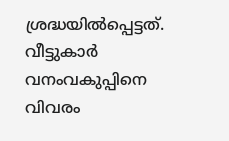ശ്രദ്ധയിൽപ്പെട്ടത്.
വീട്ടുകാർ വനംവകുപ്പിനെ വിവരം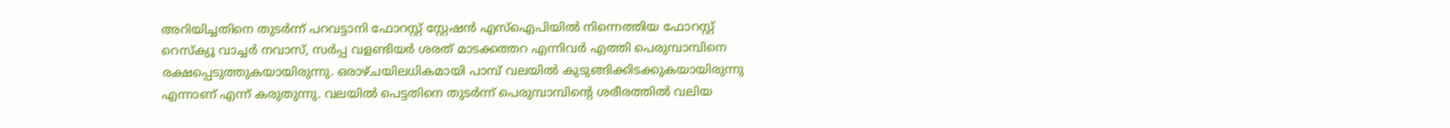അറിയിച്ചതിനെ തുടർന്ന് പറവട്ടാനി ഫോറസ്റ്റ് സ്റ്റേഷൻ എസ്ഐപിയിൽ നിന്നെത്തിയ ഫോറസ്റ്റ് റെസ്ക്യൂ വാച്ചർ നവാസ്, സർപ്പ വളണ്ടിയർ ശരത് മാടക്കത്തറ എന്നിവർ എത്തി പെരുമ്പാമ്പിനെ രക്ഷപ്പെടുത്തുകയായിരുന്നു. ഒരാഴ്ചയിലധികമായി പാമ്പ് വലയിൽ കുടുങ്ങിക്കിടക്കുകയായിരുന്നു എന്നാണ് എന്ന് കരുതുന്നു. വലയിൽ പെട്ടതിനെ തുടർന്ന് പെരുമ്പാമ്പിന്റെ ശരീരത്തിൽ വലിയ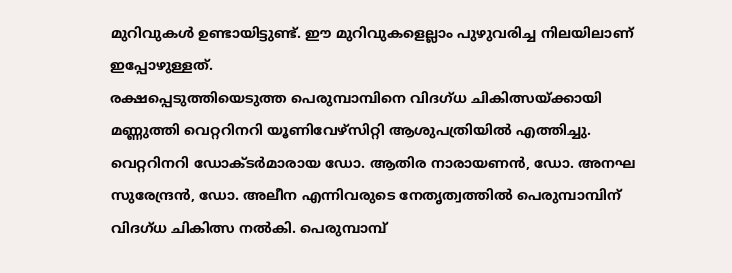മുറിവുകൾ ഉണ്ടായിട്ടുണ്ട്. ഈ മുറിവുകളെല്ലാം പുഴുവരിച്ച നിലയിലാണ് ഇപ്പോഴുള്ളത്.
രക്ഷപ്പെടുത്തിയെടുത്ത പെരുമ്പാമ്പിനെ വിദഗ്ധ ചികിത്സയ്ക്കായി മണ്ണുത്തി വെറ്ററിനറി യൂണിവേഴ്സിറ്റി ആശുപത്രിയിൽ എത്തിച്ചു. വെറ്ററിനറി ഡോക്ടർമാരായ ഡോ. ആതിര നാരായണൻ, ഡോ. അനഘ സുരേന്ദ്രൻ, ഡോ. അലീന എന്നിവരുടെ നേതൃത്വത്തിൽ പെരുമ്പാമ്പിന് വിദഗ്ധ ചികിത്സ നൽകി. പെരുമ്പാമ്പ്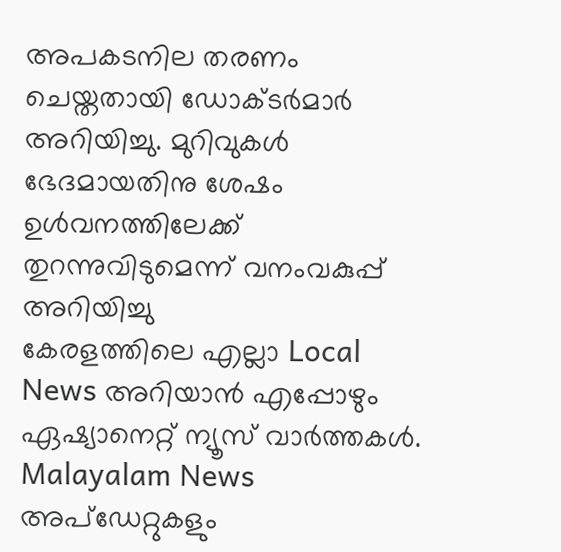അപകടനില തരണം ചെയ്തതായി ഡോക്ടർമാർ അറിയിച്ചു. മുറിവുകൾ ഭേദമായതിനു ശേഷം ഉൾവനത്തിലേക്ക് തുറന്നുവിടുമെന്ന് വനംവകുപ്പ് അറിയിച്ചു
കേരളത്തിലെ എല്ലാ Local News അറിയാൻ എപ്പോഴും ഏഷ്യാനെറ്റ് ന്യൂസ് വാർത്തകൾ. Malayalam News അപ്ഡേറ്റുകളും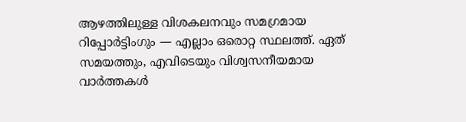ആഴത്തിലുള്ള വിശകലനവും സമഗ്രമായ റിപ്പോർട്ടിംഗും — എല്ലാം ഒരൊറ്റ സ്ഥലത്ത്. ഏത് സമയത്തും, എവിടെയും വിശ്വസനീയമായ വാർത്തകൾ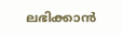ലഭിക്കാൻ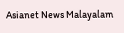Asianet News Malayalam